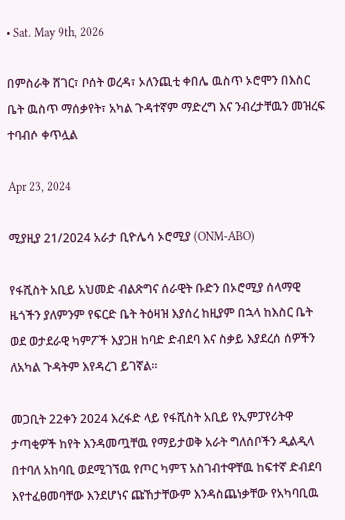• Sat. May 9th, 2026

በምስራቅ ሸገር፣ ቦሰት ወረዳ፣ ኦለንጪቲ ቀበሌ ዉስጥ ኦሮሞን በእስር ቤት ዉስጥ ማሰቃየት፣ አካል ጉዳተኛም ማድረግ እና ንብረታቸዉን መዝረፍ ተባብሶ ቀጥሏል

Apr 23, 2024

ሚያዚያ 21/2024 አራታ ቢዮሌሳ ኦሮሚያ (ONM-ABO)

የፋሺስት አቢይ አህመድ ብልጽግና ሰራዊት ቡድን በኦሮሚያ ሰላማዊ ዜጎችን ያለምንም የፍርድ ቤት ትዕዛዝ እያሰረ ከዚያም በኋላ ከእስር ቤት ወደ ወታደራዊ ካምፖች እያጋዘ ከባድ ድብደባ እና ስቃይ እያደረሰ ሰዎችን ለአካል ጉዳትም እየዳረገ ይገኛል።

መጋቢት 22ቀን 2024 እረፋድ ላይ የፋሺስት አቢይ የኢምፓየሪትዋ ታጣቂዎች ከየት እንዳመጧቸዉ የማይታወቅ አራት ግለሰቦችን ዲልዲላ በተባለ አከባቢ ወደሚገኘዉ የጦር ካምፕ አስገብተዋቸዉ ከፍተኛ ድብደባ እየተፈፀመባቸው እንደሆነና ጩኸታቸውም እንዳስጨነቃቸው የአካባቢዉ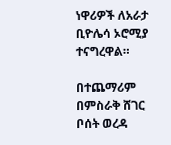ነዋሪዎች ለአራታ ቢዮሌሳ ኦሮሚያ ተናግረዋል።

በተጨማሪም በምስራቅ ሸገር ቦሰት ወረዳ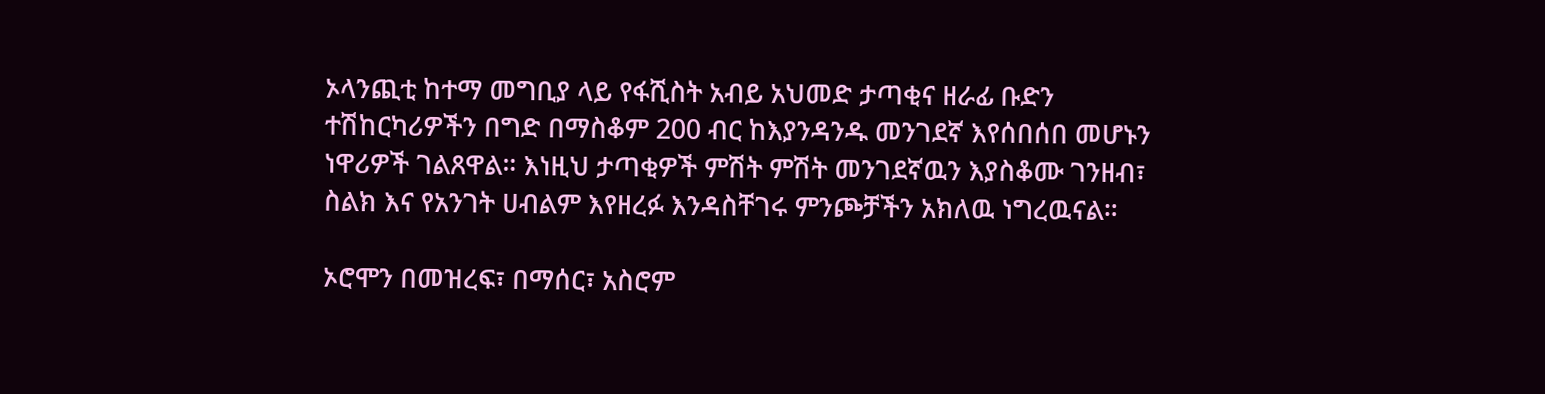ኦላንጪቲ ከተማ መግቢያ ላይ የፋሺስት አብይ አህመድ ታጣቂና ዘራፊ ቡድን ተሽከርካሪዎችን በግድ በማስቆም 200 ብር ከእያንዳንዱ መንገደኛ እየሰበሰበ መሆኑን ነዋሪዎች ገልጸዋል። እነዚህ ታጣቂዎች ምሽት ምሽት መንገደኛዉን እያስቆሙ ገንዘብ፣ ስልክ እና የአንገት ሀብልም እየዘረፉ እንዳስቸገሩ ምንጮቻችን አክለዉ ነግረዉናል።

ኦሮሞን በመዝረፍ፣ በማሰር፣ አስሮም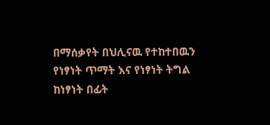በማሰቃየት በህሊናዉ የተከተበዉን የነፃነት ጥማት እና የነፃነት ትግል ከነፃነት በፊት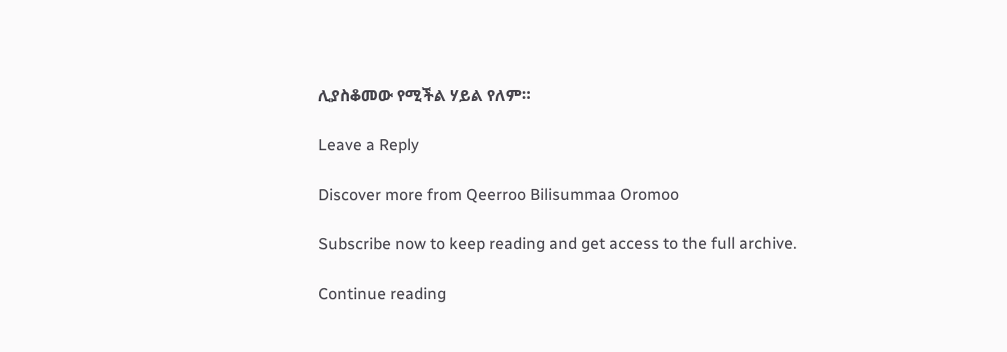ሊያስቆመው የሚችል ሃይል የለም።

Leave a Reply

Discover more from Qeerroo Bilisummaa Oromoo

Subscribe now to keep reading and get access to the full archive.

Continue reading